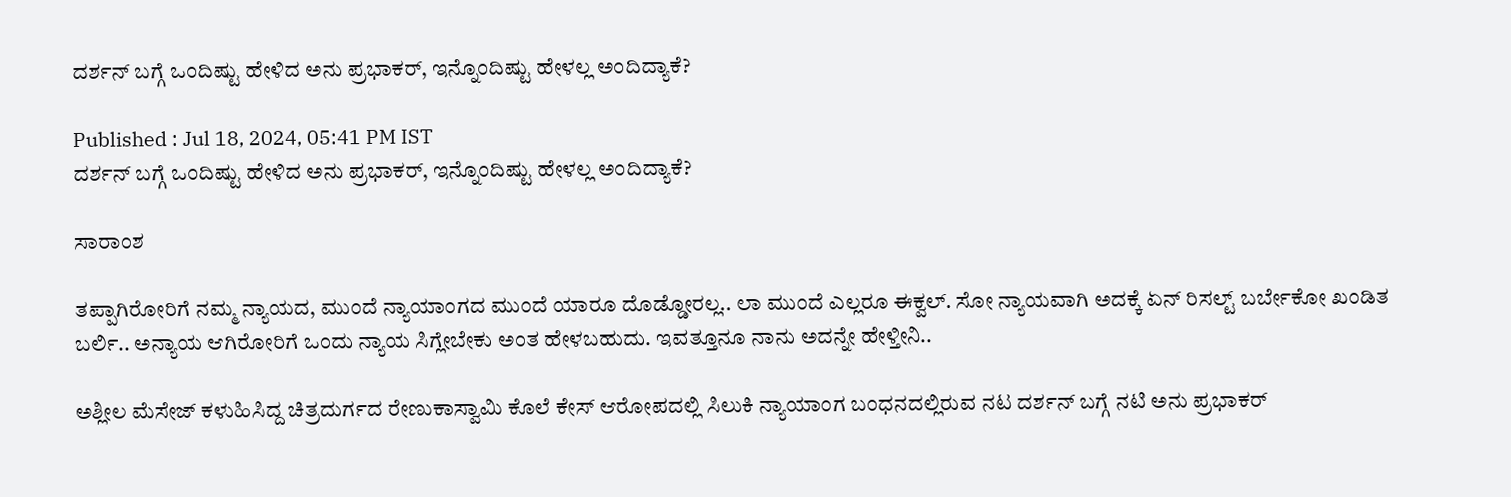ದರ್ಶನ್ ಬಗ್ಗೆ ಒಂದಿಷ್ಟು ಹೇಳಿದ ಅನು ಪ್ರಭಾಕರ್, ಇನ್ನೊಂದಿಷ್ಟು ಹೇಳಲ್ಲ ಅಂದಿದ್ಯಾಕೆ?

Published : Jul 18, 2024, 05:41 PM IST
ದರ್ಶನ್ ಬಗ್ಗೆ ಒಂದಿಷ್ಟು ಹೇಳಿದ ಅನು ಪ್ರಭಾಕರ್, ಇನ್ನೊಂದಿಷ್ಟು ಹೇಳಲ್ಲ ಅಂದಿದ್ಯಾಕೆ?

ಸಾರಾಂಶ

ತಪ್ಪಾಗಿರೋರಿಗೆ ನಮ್ಮ ನ್ಯಾಯದ, ಮುಂದೆ ನ್ಯಾಯಾಂಗದ ಮುಂದೆ ಯಾರೂ ದೊಡ್ಡೋರಲ್ಲ.. ಲಾ ಮುಂದೆ ಎಲ್ಲರೂ ಈಕ್ವಲ್. ಸೋ ನ್ಯಾಯವಾಗಿ ಅದಕ್ಕೆ ಏನ್ ರಿಸಲ್ಟ್ ಬರ್ಬೇಕೋ ಖಂಡಿತ ಬರ್ಲಿ.. ಅನ್ಯಾಯ ಆಗಿರೋರಿಗೆ ಒಂದು ನ್ಯಾಯ ಸಿಗ್ಲೇಬೇಕು ಅಂತ ಹೇಳಬಹುದು. ಇವತ್ತೂನೂ ನಾನು ಅದನ್ನೇ ಹೇಳ್ತೀನಿ..

ಅಶ್ಲೀಲ ಮೆಸೇಜ್ ಕಳುಹಿಸಿದ್ದ ಚಿತ್ರದುರ್ಗದ ರೇಣುಕಾಸ್ವಾಮಿ ಕೊಲೆ ಕೇಸ್ ಆರೋಪದಲ್ಲಿ ಸಿಲುಕಿ ನ್ಯಾಯಾಂಗ ಬಂಧನದಲ್ಲಿರುವ ನಟ ದರ್ಶನ್‌ ಬಗ್ಗೆ ನಟಿ ಅನು ಪ್ರಭಾಕರ್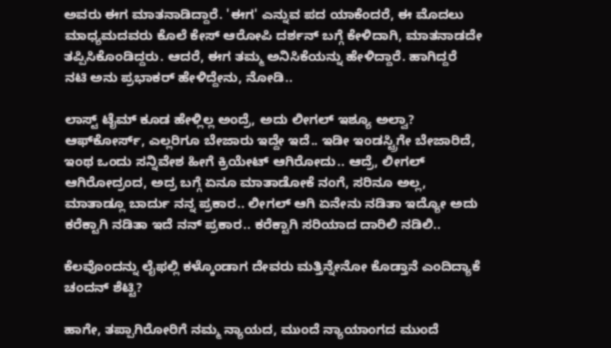ಅವರು ಈಗ ಮಾತನಾಡಿದ್ದಾರೆ. 'ಈಗ' ಎನ್ನುವ ಪದ ಯಾಕೆಂದರೆ, ಈ ಮೊದಲು ಮಾಧ್ಯಮದವರು ಕೊಲೆ ಕೇಸ್ ಆರೋಪಿ ದರ್ಶನ್‌ ಬಗ್ಗೆ ಕೇಳಿದಾಗಿ, ಮಾತನಾಡದೇ ತಪ್ಪಿಸಿಕೊಂಡಿದ್ದರು. ಆದರೆ, ಈಗ ತಮ್ಮ ಅನಿಸಿಕೆಯನ್ನು ಹೇಳಿದ್ದಾರೆ. ಹಾಗಿದ್ದರೆ ನಟಿ ಅನು ಪ್ರಭಾಕರ್ ಹೇಳಿದ್ದೇನು, ನೋಡಿ..

ಲಾಸ್ಟ್ ಟೈಮ್ ಕೂಡ ಹೇಳ್ಲಿಲ್ಲ ಅಂದ್ರೆ, ಅದು ಲೀಗಲ್ ಇಶ್ಯೂ ಅಲ್ವಾ? ಆಫ್‌ಕೋರ್ಸ್, ಎಲ್ಲರಿಗೂ ಬೇಜಾರು ಇದ್ದೇ ಇದೆ.. ಇಡೀ ಇಂಡಸ್ಟ್ರಿಗೇ ಬೇಜಾರಿದೆ, ಇಂಥ ಒಂದು ಸನ್ನಿವೇಶ ಹೀಗೆ ಕ್ರಿಯೇಟ್ ಆಗಿರೋದು.. ಆದ್ರೆ, ಲೀಗಲ್ ಆಗಿರೋದ್ರಂದ, ಅದ್ರ ಬಗ್ಗೆ ಏನೂ ಮಾತಾಡೋಕೆ ನಂಗೆ, ಸರಿನೂ ಅಲ್ಲ, ಮಾತಾಡ್ಲೂ ಬಾರ್ದು ನನ್ನ ಪ್ರಕಾರ.. ಲೀಗಲ್ ಆಗಿ ಏನೇನು ನಡಿತಾ ಇದ್ಯೋ ಅದು ಕರೆಕ್ಟಾಗಿ ನಡಿತಾ ಇದೆ ನನ್ ಪ್ರಕಾರ.. ಕರೆಕ್ಟಾಗಿ ಸರಿಯಾದ ದಾರಿಲಿ ನಡಿಲಿ..

ಕೆಲವೊಂದನ್ನು ಲೈಫಲ್ಲಿ ಕಳ್ಕೊಂಡಾಗ ದೇವರು ಮತ್ತಿನ್ನೇನೋ ಕೊಡ್ತಾನೆ ಎಂದಿದ್ಯಾಕೆ ಚಂದನ್ ಶೆಟ್ಟಿ?

ಹಾಗೇ, ತಪ್ಪಾಗಿರೋರಿಗೆ ನಮ್ಮ ನ್ಯಾಯದ, ಮುಂದೆ ನ್ಯಾಯಾಂಗದ ಮುಂದೆ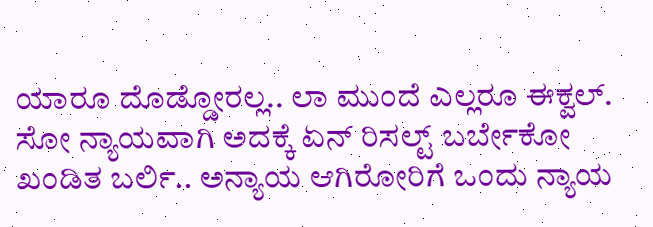ಯಾರೂ ದೊಡ್ಡೋರಲ್ಲ.. ಲಾ ಮುಂದೆ ಎಲ್ಲರೂ ಈಕ್ವಲ್. ಸೋ ನ್ಯಾಯವಾಗಿ ಅದಕ್ಕೆ ಏನ್ ರಿಸಲ್ಟ್ ಬರ್ಬೇಕೋ ಖಂಡಿತ ಬರ್ಲಿ.. ಅನ್ಯಾಯ ಆಗಿರೋರಿಗೆ ಒಂದು ನ್ಯಾಯ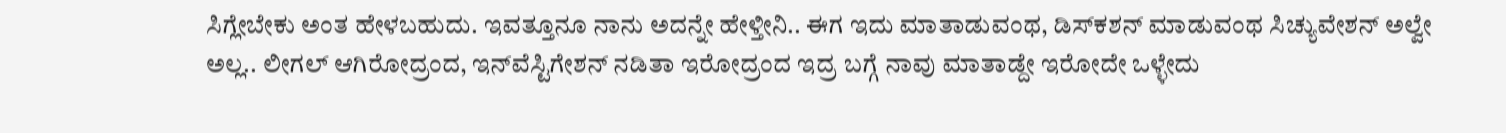ಸಿಗ್ಲೇಬೇಕು ಅಂತ ಹೇಳಬಹುದು. ಇವತ್ತೂನೂ ನಾನು ಅದನ್ನೇ ಹೇಳ್ತೀನಿ.. ಈಗ ಇದು ಮಾತಾಡುವಂಥ, ಡಿಸ್‌ಕಶನ್ ಮಾಡುವಂಥ ಸಿಚ್ಯುವೇಶನ್ ಅಲ್ವೇ ಅಲ್ಲ.. ಲೀಗಲ್ ಆಗಿರೋದ್ರಂದ, ಇನ್‌ವೆಸ್ಟಿಗೇಶನ್ ನಡಿತಾ ಇರೋದ್ರಂದ ಇದ್ರ ಬಗ್ಗೆ ನಾವು ಮಾತಾಡ್ದೇ ಇರೋದೇ ಒಳ್ಳೇದು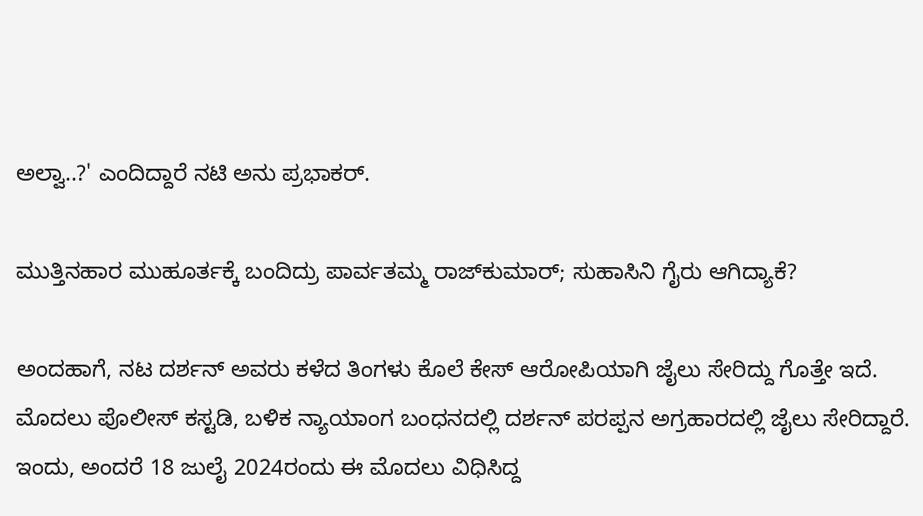ಅಲ್ವಾ..?' ಎಂದಿದ್ದಾರೆ ನಟಿ ಅನು ಪ್ರಭಾಕರ್.

ಮುತ್ತಿನಹಾರ ಮುಹೂರ್ತಕ್ಕೆ ಬಂದಿದ್ರು ಪಾರ್ವತಮ್ಮ ರಾಜ್‌ಕುಮಾರ್; ಸುಹಾಸಿನಿ ಗೈರು ಆಗಿದ್ಯಾಕೆ?

ಅಂದಹಾಗೆ, ನಟ ದರ್ಶನ್ ಅವರು ಕಳೆದ ತಿಂಗಳು ಕೊಲೆ ಕೇಸ್ ಆರೋಪಿಯಾಗಿ ಜೈಲು ಸೇರಿದ್ದು ಗೊತ್ತೇ ಇದೆ. ಮೊದಲು ಪೊಲೀಸ್ ಕಸ್ಟಡಿ, ಬಳಿಕ ನ್ಯಾಯಾಂಗ ಬಂಧನದಲ್ಲಿ ದರ್ಶನ್ ಪರಪ್ಪನ ಅಗ್ರಹಾರದಲ್ಲಿ ಜೈಲು ಸೇರಿದ್ದಾರೆ. ಇಂದು, ಅಂದರೆ 18 ಜುಲೈ 2024ರಂದು ಈ ಮೊದಲು ವಿಧಿಸಿದ್ದ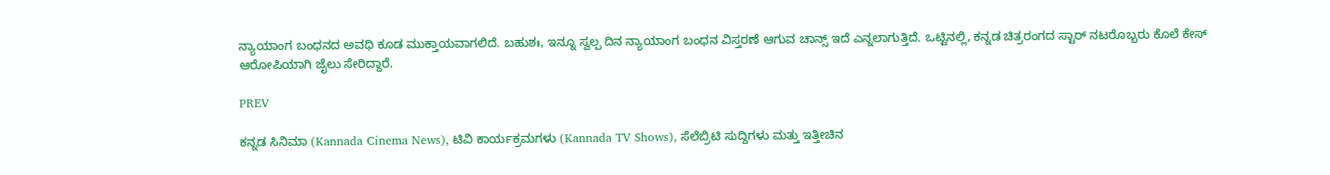ನ್ಯಾಯಾಂಗ ಬಂಧನದ ಅವಧಿ ಕೂಡ ಮುಕ್ತಾಯವಾಗಲಿದೆ. ಬಹುಶಃ, ಇನ್ನೂ ಸ್ವಲ್ಪ ದಿನ ನ್ಯಾಯಾಂಗ ಬಂಧನ ವಿಸ್ತರಣೆ ಆಗುವ ಚಾನ್ಸ್ ಇದೆ ಎನ್ನಲಾಗುತ್ತಿದೆ. ಒಟ್ಟಿನಲ್ಲಿ, ಕನ್ನಡ ಚಿತ್ರರಂಗದ ಸ್ಟಾರ್ ನಟರೊಬ್ಬರು ಕೊಲೆ ಕೇಸ್ ಆರೋಪಿಯಾಗಿ ಜೈಲು ಸೇರಿದ್ದಾರೆ.

PREV

ಕನ್ನಡ ಸಿನಿಮಾ (Kannada Cinema News), ಟಿವಿ ಕಾರ್ಯಕ್ರಮಗಳು (Kannada TV Shows), ಸೆಲೆಬ್ರಿಟಿ ಸುದ್ದಿಗಳು ಮತ್ತು ಇತ್ತೀಚಿನ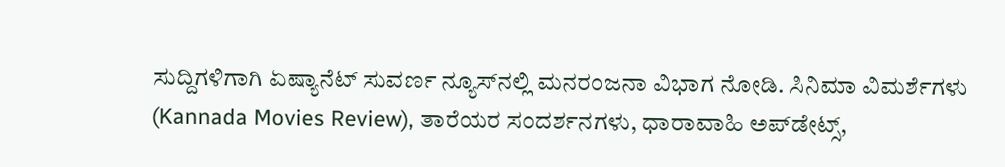ಸುದ್ದಿಗಳಿಗಾಗಿ ಏಷ್ಯಾನೆಟ್ ಸುವರ್ಣ ನ್ಯೂಸ್‌ನಲ್ಲಿ ಮನರಂಜನಾ ವಿಭಾಗ ನೋಡಿ. ಸಿನಿಮಾ ವಿಮರ್ಶೆಗಳು (Kannada Movies Review), ತಾರೆಯರ ಸಂದರ್ಶನಗಳು, ಧಾರಾವಾಹಿ ಅಪ್‌ಡೇಟ್ಸ್‌,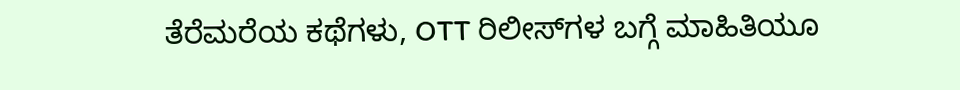ತೆರೆಮರೆಯ ಕಥೆಗಳು, OTT ರಿಲೀಸ್‌ಗಳ ಬಗ್ಗೆ ಮಾಹಿತಿಯೂ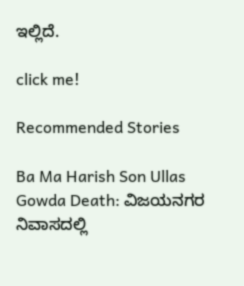ಇಲ್ಲಿದೆ.

click me!

Recommended Stories

Ba Ma Harish Son Ullas Gowda Death: ವಿಜಯನಗರ ನಿವಾಸದಲ್ಲಿ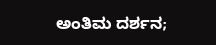ಅಂತಿಮ ದರ್ಶನ;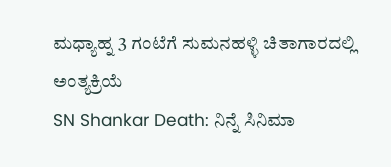ಮಧ್ಯಾಹ್ನ 3 ಗಂಟೆಗೆ ಸುಮನಹಳ್ಳಿ ಚಿತಾಗಾರದಲ್ಲಿ ಅಂತ್ಯಕ್ರಿಯೆ
SN Shankar Death: ನಿನ್ನೆ ಸಿನಿಮಾ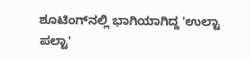ಶೂಟಿಂಗ್‌ನಲ್ಲಿ ಭಾಗಿಯಾಗಿದ್ದ 'ಉಲ್ಟಾ ಪಲ್ಟಾ'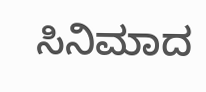ಸಿನಿಮಾದ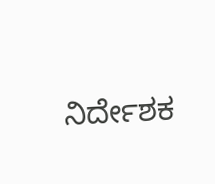ನಿರ್ದೇಶಕ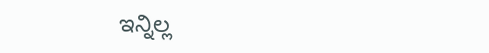ಇನ್ನಿಲ್ಲ